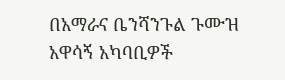በአማራና ቤንሻንጉል ጉሙዝ አዋሳኝ አካባቢዎች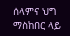ሰላምና ህግ ማስከበር ላይ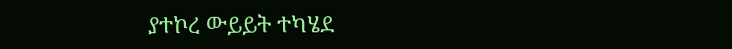ያተኮረ ውይይት ተካሄደ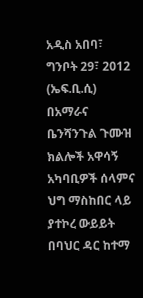አዲስ አበባ፣ ግንቦት 29፣ 2012 (ኤፍ.ቢ.ሲ) በአማራና ቤንሻንጉል ጉሙዝ ክልሎች አዋሳኝ አካባቢዎች ሰላምና ህግ ማስከበር ላይ ያተኮረ ውይይት በባህር ዳር ከተማ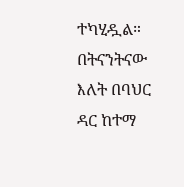ተካሂዷል።
በትናንትናው እለት በባህር ዳር ከተማ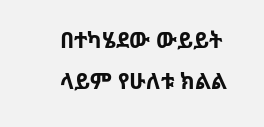በተካሄደው ውይይት ላይም የሁለቱ ክልል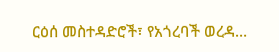ርዕሰ መስተዳድሮች፣ የአጎረባች ወረዳ…